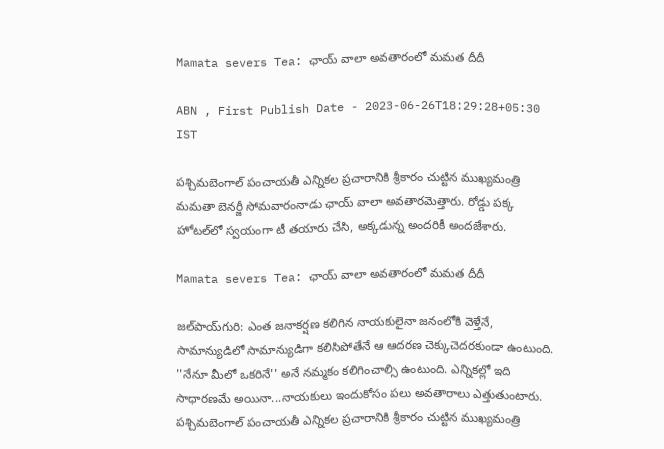Mamata severs Tea: ఛాయ్ వాలా అవతారంలో మమత దీదీ

ABN , First Publish Date - 2023-06-26T18:29:28+05:30 IST

పశ్చిమబెంగాల్ పంచాయతీ ఎన్నికల ప్రచారానికి శ్రీకారం చుట్టిన ముఖ్యమంత్రి మమతా బెనర్జీ సోమవారంనాడు ఛాయ్ వాలా అవతారమెత్తారు. రోడ్డు పక్క హోటల్‌లో స్వయంగా టీ తయారు చేసి, అక్కడున్న అందరికీ అందజేశారు.

Mamata severs Tea: ఛాయ్ వాలా అవతారంలో మమత దీదీ

జల్‌పాయ్‌గురి: ఎంత జనాకర్షణ కలిగిన నాయకులైనా జనంలోకి వెళ్తేనే, సామాన్యుడిలో సామాన్యుడిగా కలిసిపోతేనే ఆ ఆదరణ చెక్కుచెదరకుండా ఉంటుంది. ''నేనూ మీలో ఒకరినే'' అనే నమ్మకం కలిగించాల్సి ఉంటుంది. ఎన్నికల్లో ఇది సాధారణమే అయినా...నాయకులు ఇందుకోసం పలు అవతారాలు ఎత్తుతుంటారు. పశ్చిమబెంగాల్ పంచాయతీ ఎన్నికల ప్రచారానికి శ్రీకారం చుట్టిన ముఖ్యమంత్రి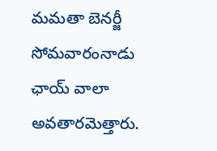మమతా బెనర్జీ సోమవారంనాడు ఛాయ్ వాలా అవతారమెత్తారు.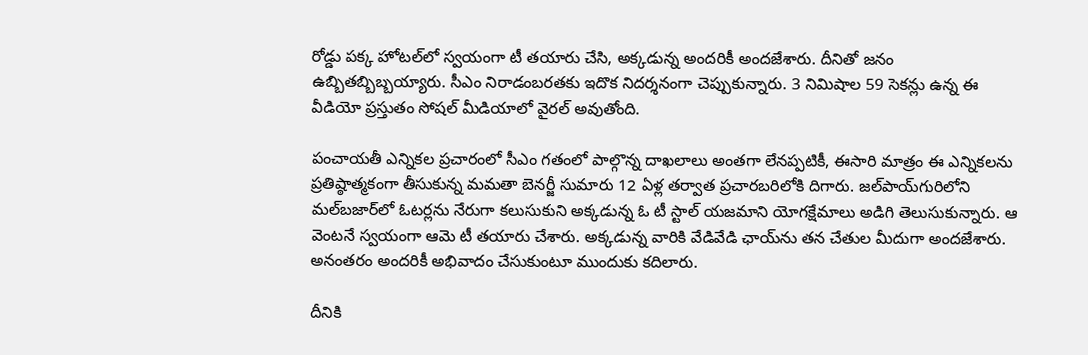రోడ్డు పక్క హోటల్‌లో స్వయంగా టీ తయారు చేసి, అక్కడున్న అందరికీ అందజేశారు. దీనితో జనం ఉబ్బితబ్బిబ్బయ్యారు. సీఎం నిరాడంబరతకు ఇదొక నిదర్శనంగా చెప్పుకున్నారు. 3 నిమిషాల 59 సెకన్లు ఉన్న ఈ వీడియో ప్రస్తుతం సోషల్ మీడియాలో వైరల్ అవుతోంది.

పంచాయతీ ఎన్నికల ప్రచారంలో సీఎం గతంలో పాల్గొన్న దాఖలాలు అంతగా లేనప్పటికీ, ఈసారి మాత్రం ఈ ఎన్నికలను ప్రతిష్ఠాత్మకంగా తీసుకున్న మమతా బెనర్జీ సుమారు 12 ఏళ్ల తర్వాత ప్రచారబరిలోకి దిగారు. జల్‌పాయ్‌గురిలోని మల్‌బజార్‌లో ఓటర్లను నేరుగా కలుసుకుని అక్కడున్న ఓ టీ స్టాల్ యజమాని యోగక్షేమాలు అడిగి తెలుసుకున్నారు. ఆ వెంటనే స్వయంగా ఆమె టీ తయారు చేశారు. అక్కడున్న వారికి వేడివేడి ఛాయ్‌ను తన చేతుల మీదుగా అందజేశారు. అనంతరం అందరికీ అభివాదం చేసుకుంటూ ముందుకు కదిలారు.

దీనికి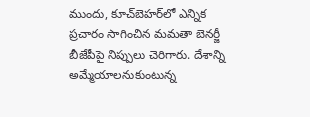ముందు, కూచ్‌బెహర్‌లో ఎన్నిక ప్రచారం సాగించిన మమతా బెనర్జీ బీజేపీపై నిప్పులు చెరిగారు. దేశాన్ని అమ్మేయాలనుకుంటున్న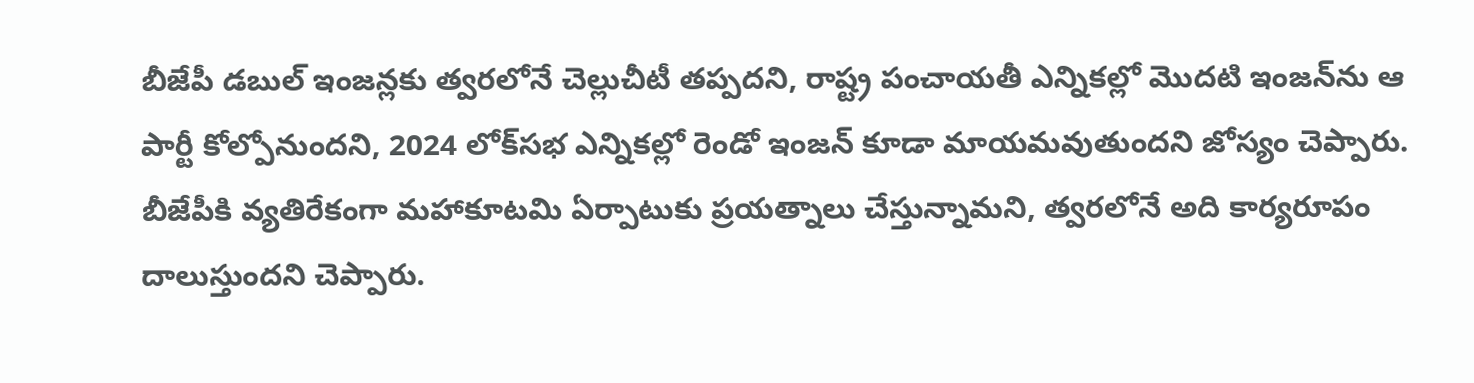బీజేపీ డబుల్ ఇంజన్లకు త్వరలోనే చెల్లుచీటీ తప్పదని, రాష్ట్ర పంచాయతీ ఎన్నికల్లో మొదటి ఇంజన్‌ను ఆ పార్టీ కోల్పోనుందని, 2024 లోక్‌సభ ఎన్నికల్లో రెండో ఇంజన్ కూడా మాయమవుతుందని జోస్యం చెప్పారు. బీజేపీకి వ్యతిరేకంగా మహాకూటమి ఏర్పాటుకు ప్రయత్నాలు చేస్తున్నామని, త్వరలోనే అది కార్యరూపం దాలుస్తుందని చెప్పారు.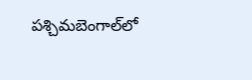పశ్చిమబెంగాల్‌లో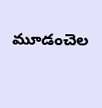మూడంచెల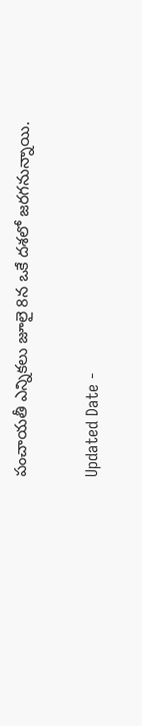పంచాయతీ ఎన్నికలు జూలై 8న ఒకే దశలో జరగనున్నాయి.

Updated Date -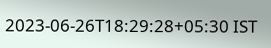2023-06-26T18:29:28+05:30 IST